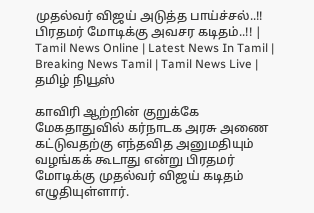முதல்வர் விஜய் அடுத்த பாய்ச்சல்..!! பிரதமர் மோடிக்கு அவசர கடிதம்..!! | Tamil News Online | Latest News In Tamil | Breaking News Tamil | Tamil News Live | தமிழ் நியூஸ்

காவிரி ஆற்றின் குறுக்கே மேகதாதுவில் கர்நாடக அரசு அணை கட்டுவதற்கு எந்தவித அனுமதியும் வழங்கக் கூடாது என்று பிரதமர் மோடிக்கு முதல்வர் விஜய் கடிதம் எழுதியுள்ளார்.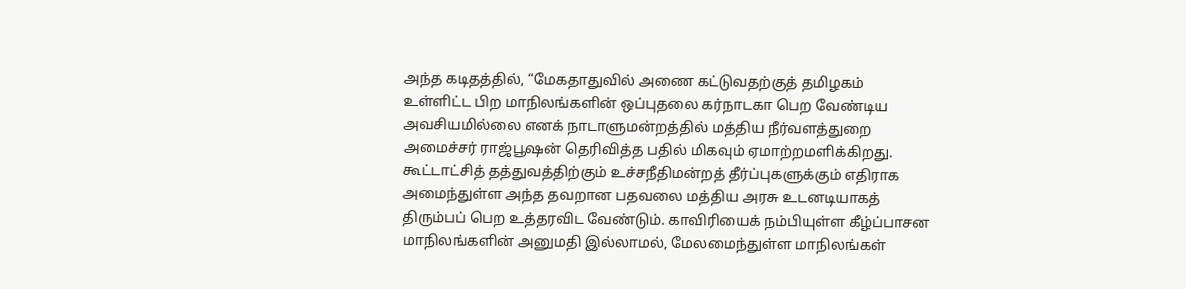அந்த கடிதத்தில், “மேகதாதுவில் அணை கட்டுவதற்குத் தமிழகம் உள்ளிட்ட பிற மாநிலங்களின் ஒப்புதலை கர்நாடகா பெற வேண்டிய அவசியமில்லை எனக் நாடாளுமன்றத்தில் மத்திய நீர்வளத்துறை அமைச்சர் ராஜ்பூஷன் தெரிவித்த பதில் மிகவும் ஏமாற்றமளிக்கிறது. கூட்டாட்சித் தத்துவத்திற்கும் உச்சநீதிமன்றத் தீர்ப்புகளுக்கும் எதிராக அமைந்துள்ள அந்த தவறான பதவலை மத்திய அரசு உடனடியாகத் திரும்பப் பெற உத்தரவிட வேண்டும். காவிரியைக் நம்பியுள்ள கீழ்ப்பாசன மாநிலங்களின் அனுமதி இல்லாமல், மேலமைந்துள்ள மாநிலங்கள்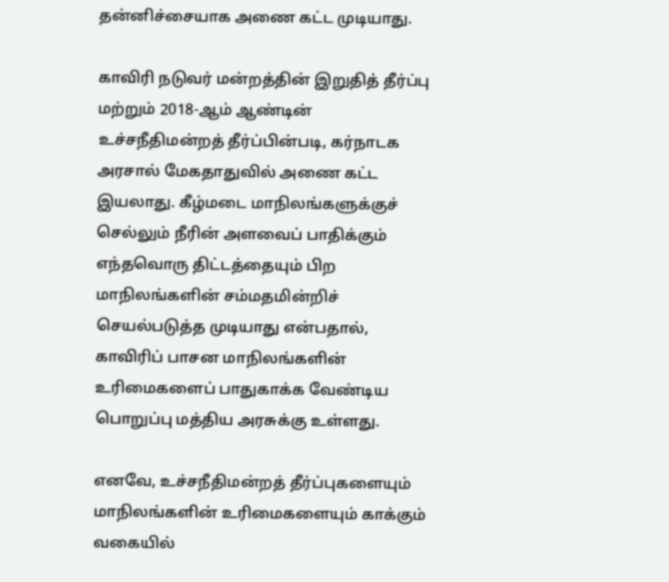தன்னிச்சையாக அணை கட்ட முடியாது.

காவிரி நடுவர் மன்றத்தின் இறுதித் தீர்ப்பு மற்றும் 2018-ஆம் ஆண்டின் உச்சநீதிமன்றத் தீர்ப்பின்படி, கர்நாடக அரசால் மேகதாதுவில் அணை கட்ட இயலாது. கீழ்மடை மாநிலங்களுக்குச் செல்லும் நீரின் அளவைப் பாதிக்கும் எந்தவொரு திட்டத்தையும் பிற மாநிலங்களின் சம்மதமின்றிச் செயல்படுத்த முடியாது என்பதால், காவிரிப் பாசன மாநிலங்களின் உரிமைகளைப் பாதுகாக்க வேண்டிய பொறுப்பு மத்திய அரசுக்கு உள்ளது.

எனவே, உச்சநீதிமன்றத் தீர்ப்புகளையும் மாநிலங்களின் உரிமைகளையும் காக்கும் வகையில்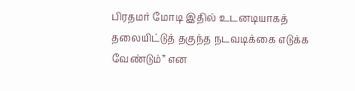பிரதமர் மோடி இதில் உடனடியாகத் தலையிட்டுத் தகுந்த நடவடிக்கை எடுக்க வேண்டும்” என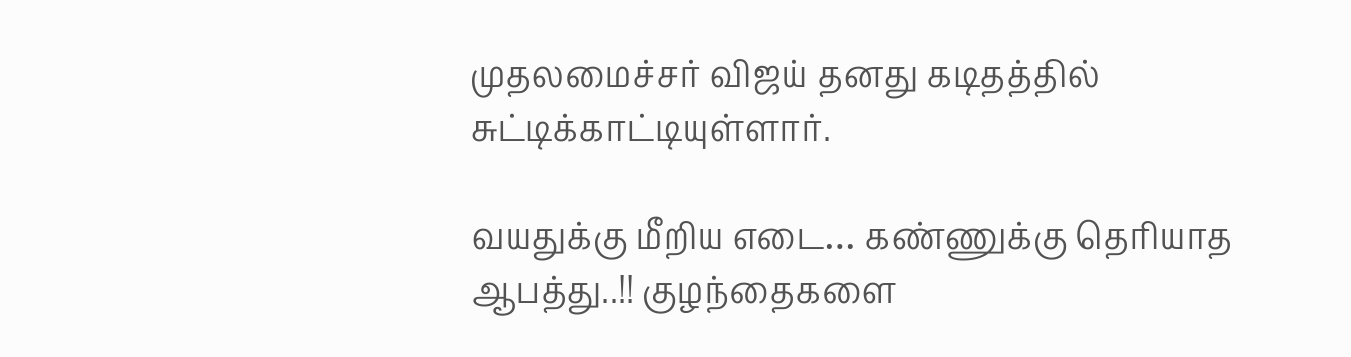முதலமைச்சர் விஜய் தனது கடிதத்தில் சுட்டிக்காட்டியுள்ளார்.

வயதுக்கு மீறிய எடை… கண்ணுக்கு தெரியாத ஆபத்து..!! குழந்தைகளை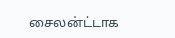சைலன்ட்டாக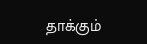தாக்கும்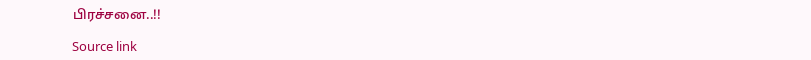பிரச்சனை..!!

Source link